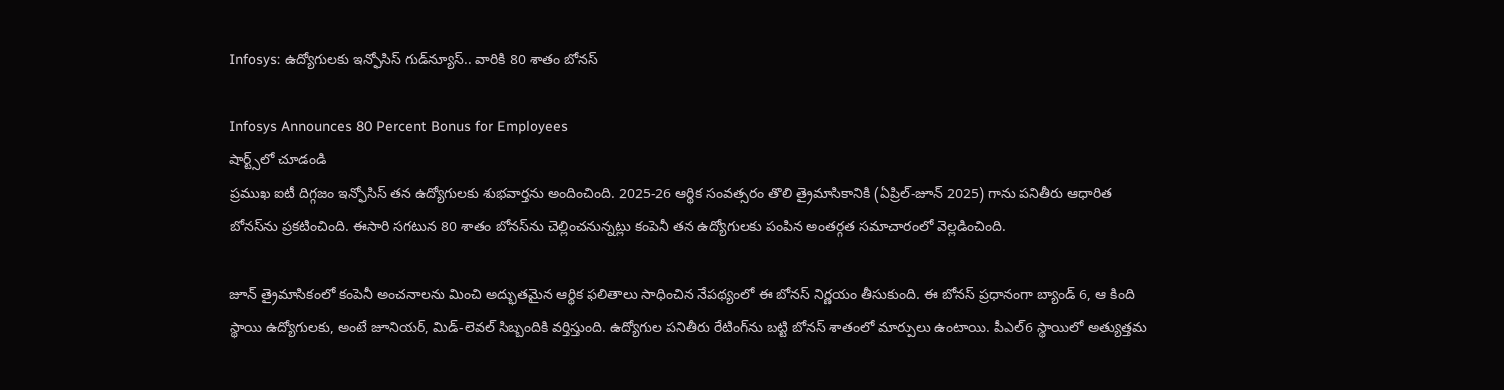Infosys: ఉద్యోగులకు ఇన్ఫోసిస్ గుడ్‌న్యూస్.. వారికి 80 శాతం బోనస్

Infosys Announces 80 Percent Bonus for Employees
షార్ట్స్‌లో చూడండి
ప్రముఖ ఐటీ దిగ్గజం ఇన్ఫోసిస్ తన ఉద్యోగులకు శుభవార్తను అందించింది. 2025-26 ఆర్థిక సంవత్సరం తొలి త్రైమాసికానికి (ఏప్రిల్-జూన్ 2025) గాను పనితీరు ఆధారిత బోనస్‌ను ప్రకటించింది. ఈసారి సగటున 80 శాతం బోనస్‌ను చెల్లించనున్నట్లు కంపెనీ తన ఉద్యోగులకు పంపిన అంతర్గత సమాచారంలో వెల్లడించింది.

జూన్ త్రైమాసికంలో కంపెనీ అంచనాలను మించి అద్భుతమైన ఆర్థిక ఫలితాలు సాధించిన నేపథ్యంలో ఈ బోనస్ నిర్ణయం తీసుకుంది. ఈ బోనస్ ప్రధానంగా బ్యాండ్ 6, ఆ కింది స్థాయి ఉద్యోగులకు, అంటే జూనియర్, మిడ్-లెవల్ సిబ్బందికి వర్తిస్తుంది. ఉద్యోగుల పనితీరు రేటింగ్‌ను బట్టి బోనస్ శాతంలో మార్పులు ఉంటాయి. పీఎల్6 స్థాయిలో అత్యుత్తమ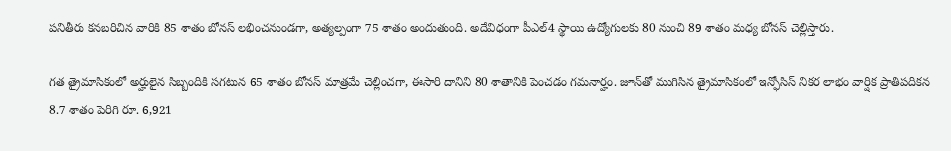పనితీరు కనబరిచిన వారికి 85 శాతం బోనస్ లభించనుండగా, అత్యల్పంగా 75 శాతం అందుతుంది. అదేవిధంగా పీఎల్4 స్థాయి ఉద్యోగులకు 80 నుంచి 89 శాతం మధ్య బోనస్ చెల్లిస్తారు.

గత త్రైమాసికంలో అర్హులైన సిబ్బందికి సగటున 65 శాతం బోనస్ మాత్రమే చెల్లించగా, ఈసారి దానిని 80 శాతానికి పెంచడం గమనార్హం. జూన్‌తో ముగిసిన త్రైమాసికంలో ఇన్ఫోసిస్ నికర లాభం వార్షిక ప్రాతిపదికన 8.7 శాతం పెరిగి రూ. 6,921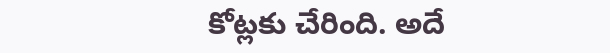కోట్లకు చేరింది. అదే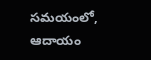సమయంలో, ఆదాయం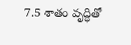7.5 శాతం వృద్ధితో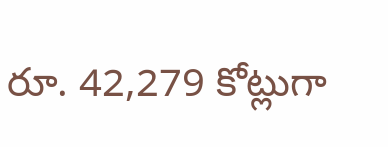రూ. 42,279 కోట్లుగా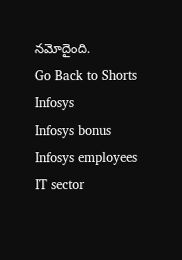నమోదైంది.
Go Back to Shorts
Infosys
Infosys bonus
Infosys employees
IT sector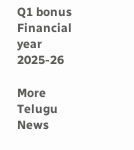Q1 bonus
Financial year 2025-26

More Telugu News